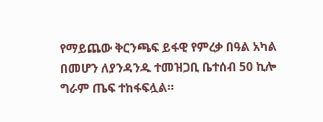የማይጨው ቅርንጫፍ ይፋዊ የምረቃ በዓል አካል በመሆን ለያንዳንዱ ተመዝጋቢ ቤተሰብ 50 ኪሎ ግራም ጤፍ ተከፋፍሏል።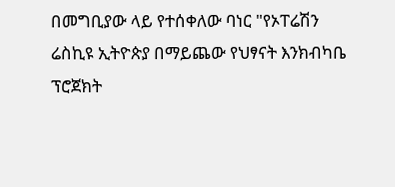በመግቢያው ላይ የተሰቀለው ባነር "የኦፐሬሽን ሬስኪዩ ኢትዮጵያ በማይጨው የህፃናት እንክብካቤ ፕሮጀክት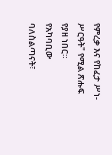የምረቃ እና የከፈታ ሥነ-ሥርዓት" የሚል ጽሑፍ የያዘ ነበር።
የአካባቢው ባለስልጣናት፣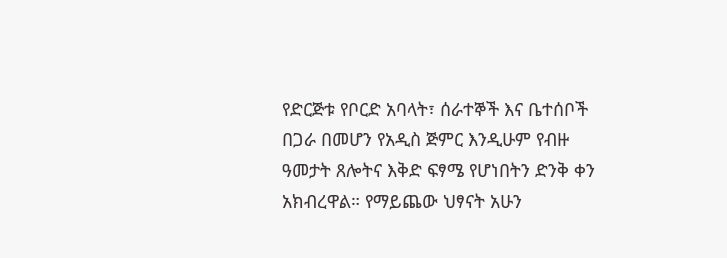የድርጅቱ የቦርድ አባላት፣ ሰራተኞች እና ቤተሰቦች በጋራ በመሆን የአዲስ ጅምር እንዲሁም የብዙ ዓመታት ጸሎትና እቅድ ፍፃሜ የሆነበትን ድንቅ ቀን አክብረዋል። የማይጨው ህፃናት አሁን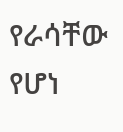የራሳቸው የሆነ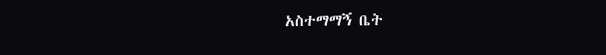አስተማማኝ ቤት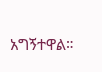አግኝተዋል።